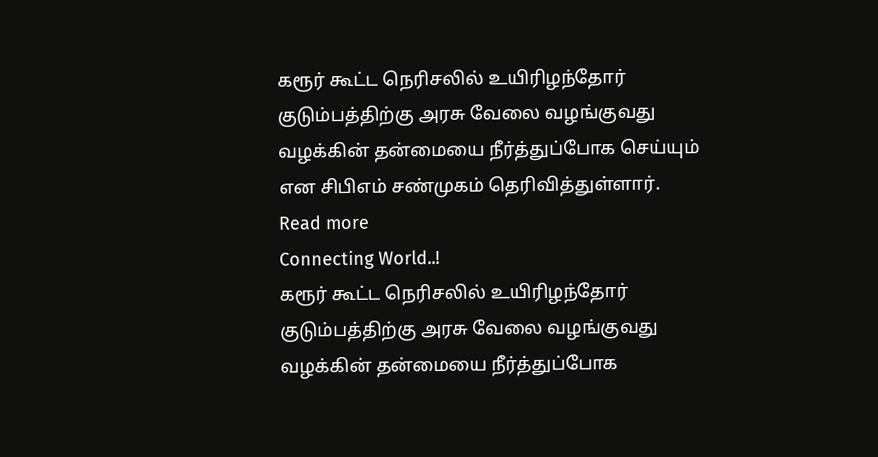கரூர் கூட்ட நெரிசலில் உயிரிழந்தோர் குடும்பத்திற்கு அரசு வேலை வழங்குவது வழக்கின் தன்மையை நீர்த்துப்போக செய்யும் என சிபிஎம் சண்முகம் தெரிவித்துள்ளார்.
Read more
Connecting World..!
கரூர் கூட்ட நெரிசலில் உயிரிழந்தோர் குடும்பத்திற்கு அரசு வேலை வழங்குவது வழக்கின் தன்மையை நீர்த்துப்போக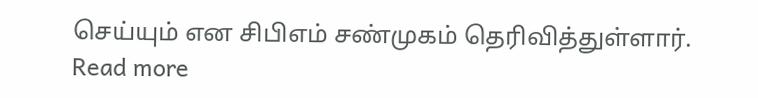செய்யும் என சிபிஎம் சண்முகம் தெரிவித்துள்ளார்.
Read more